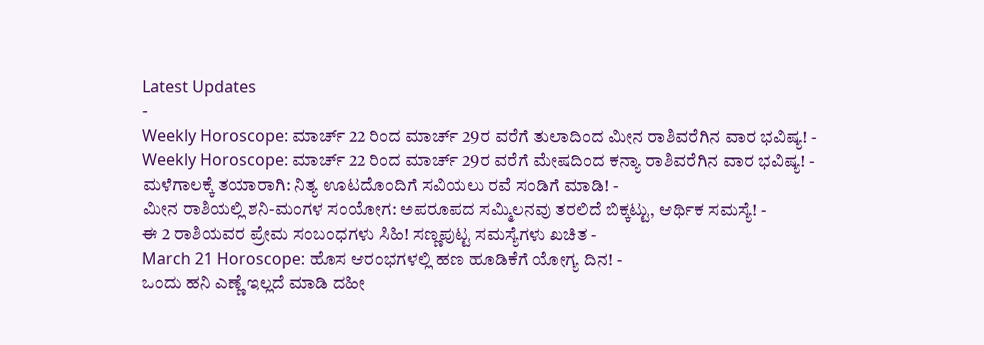Latest Updates
-
Weekly Horoscope: ಮಾರ್ಚ್ 22 ರಿಂದ ಮಾರ್ಚ್ 29ರ ವರೆಗೆ ತುಲಾದಿಂದ ಮೀನ ರಾಶಿವರೆಗಿನ ವಾರ ಭವಿಷ್ಯ! -
Weekly Horoscope: ಮಾರ್ಚ್ 22 ರಿಂದ ಮಾರ್ಚ್ 29ರ ವರೆಗೆ ಮೇಷದಿಂದ ಕನ್ಯಾ ರಾಶಿವರೆಗಿನ ವಾರ ಭವಿಷ್ಯ! -
ಮಳೆಗಾಲಕ್ಕೆ ತಯಾರಾಗಿ: ನಿತ್ಯ ಊಟದೊಂದಿಗೆ ಸವಿಯಲು ರವೆ ಸಂಡಿಗೆ ಮಾಡಿ! -
ಮೀನ ರಾಶಿಯಲ್ಲಿ ಶನಿ-ಮಂಗಳ ಸಂಯೋಗ: ಅಪರೂಪದ ಸಮ್ಮಿಲನವು ತರಲಿದೆ ಬಿಕ್ಕಟ್ಟು, ಆರ್ಥಿಕ ಸಮಸ್ಯೆ! -
ಈ 2 ರಾಶಿಯವರ ಪ್ರೇಮ ಸಂಬಂಧಗಳು ಸಿಹಿ! ಸಣ್ಣಪುಟ್ಟ ಸಮಸ್ಯೆಗಳು ಖಚಿತ -
March 21 Horoscope: ಹೊಸ ಆರಂಭಗಳಲ್ಲಿ ಹಣ ಹೂಡಿಕೆಗೆ ಯೋಗ್ಯ ದಿನ! -
ಒಂದು ಹನಿ ಎಣ್ಣೆ ಇಲ್ಲದೆ ಮಾಡಿ ದಹೀ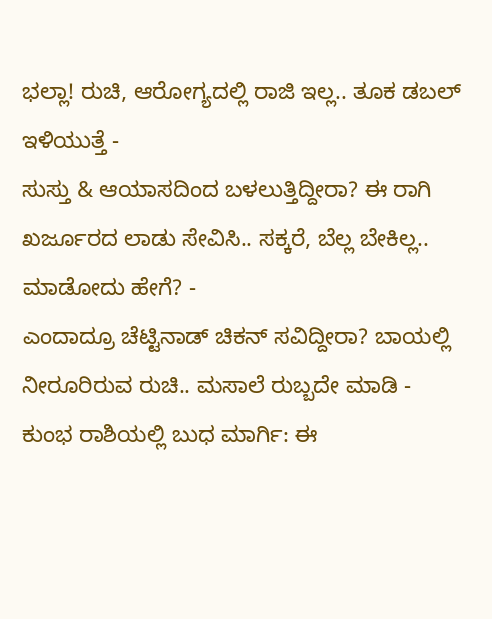ಭಲ್ಲಾ! ರುಚಿ, ಆರೋಗ್ಯದಲ್ಲಿ ರಾಜಿ ಇಲ್ಲ.. ತೂಕ ಡಬಲ್ ಇಳಿಯುತ್ತೆ -
ಸುಸ್ತು & ಆಯಾಸದಿಂದ ಬಳಲುತ್ತಿದ್ದೀರಾ? ಈ ರಾಗಿ ಖರ್ಜೂರದ ಲಾಡು ಸೇವಿಸಿ.. ಸಕ್ಕರೆ, ಬೆಲ್ಲ ಬೇಕಿಲ್ಲ.. ಮಾಡೋದು ಹೇಗೆ? -
ಎಂದಾದ್ರೂ ಚೆಟ್ಟಿನಾಡ್ ಚಿಕನ್ ಸವಿದ್ದೀರಾ? ಬಾಯಲ್ಲಿ ನೀರೂರಿರುವ ರುಚಿ.. ಮಸಾಲೆ ರುಬ್ಬದೇ ಮಾಡಿ -
ಕುಂಭ ರಾಶಿಯಲ್ಲಿ ಬುಧ ಮಾರ್ಗಿ: ಈ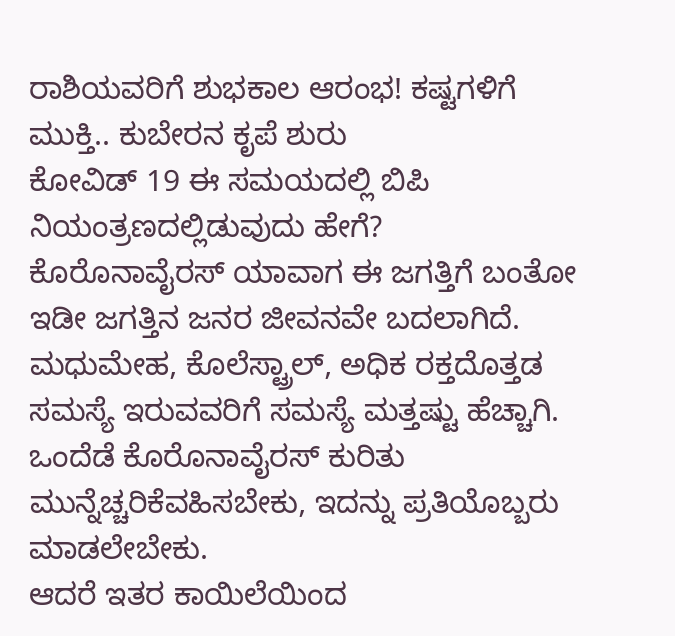ರಾಶಿಯವರಿಗೆ ಶುಭಕಾಲ ಆರಂಭ! ಕಷ್ಟಗಳಿಗೆ ಮುಕ್ತಿ.. ಕುಬೇರನ ಕೃಪೆ ಶುರು
ಕೋವಿಡ್ 19 ಈ ಸಮಯದಲ್ಲಿ ಬಿಪಿ ನಿಯಂತ್ರಣದಲ್ಲಿಡುವುದು ಹೇಗೆ?
ಕೊರೊನಾವೈರಸ್ ಯಾವಾಗ ಈ ಜಗತ್ತಿಗೆ ಬಂತೋ ಇಡೀ ಜಗತ್ತಿನ ಜನರ ಜೀವನವೇ ಬದಲಾಗಿದೆ. ಮಧುಮೇಹ, ಕೊಲೆಸ್ಟ್ರಾಲ್, ಅಧಿಕ ರಕ್ತದೊತ್ತಡ ಸಮಸ್ಯೆ ಇರುವವರಿಗೆ ಸಮಸ್ಯೆ ಮತ್ತಷ್ಟು ಹೆಚ್ಚಾಗಿ. ಒಂದೆಡೆ ಕೊರೊನಾವೈರಸ್ ಕುರಿತು ಮುನ್ನೆಚ್ಚರಿಕೆವಹಿಸಬೇಕು, ಇದನ್ನು ಪ್ರತಿಯೊಬ್ಬರು ಮಾಡಲೇಬೇಕು.
ಆದರೆ ಇತರ ಕಾಯಿಲೆಯಿಂದ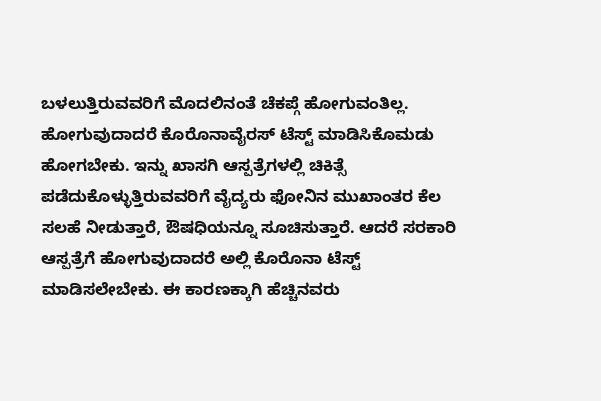ಬಳಲುತ್ತಿರುವವರಿಗೆ ಮೊದಲಿನಂತೆ ಚೆಕಪ್ಗೆ ಹೋಗುವಂತಿಲ್ಲ. ಹೋಗುವುದಾದರೆ ಕೊರೊನಾವೈರಸ್ ಟೆಸ್ಟ್ ಮಾಡಿಸಿಕೊಮಡು ಹೋಗಬೇಕು. ಇನ್ನು ಖಾಸಗಿ ಆಸ್ಪತ್ರೆಗಳಲ್ಲಿ ಚಿಕಿತ್ಸೆ ಪಡೆದುಕೊಳ್ಳುತ್ತಿರುವವರಿಗೆ ವೈದ್ಯರು ಫೋನಿನ ಮುಖಾಂತರ ಕೆಲ ಸಲಹೆ ನೀಡುತ್ತಾರೆ, ಔಷಧಿಯನ್ನೂ ಸೂಚಿಸುತ್ತಾರೆ. ಆದರೆ ಸರಕಾರಿ ಆಸ್ಪತ್ರೆಗೆ ಹೋಗುವುದಾದರೆ ಅಲ್ಲಿ ಕೊರೊನಾ ಟೆಸ್ಟ್ ಮಾಡಿಸಲೇಬೇಕು. ಈ ಕಾರಣಕ್ಕಾಗಿ ಹೆಚ್ಚಿನವರು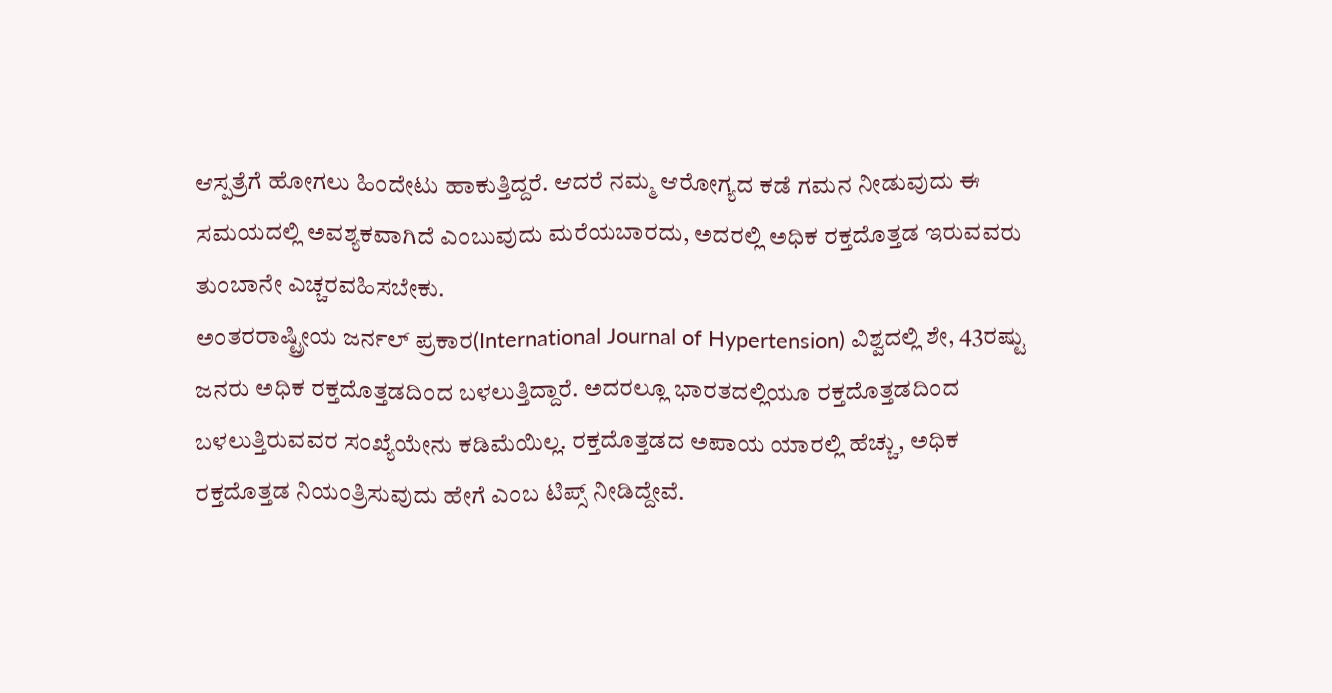ಆಸ್ಪತ್ರೆಗೆ ಹೋಗಲು ಹಿಂದೇಟು ಹಾಕುತ್ತಿದ್ದರೆ. ಆದರೆ ನಮ್ಮ ಆರೋಗ್ಯದ ಕಡೆ ಗಮನ ನೀಡುವುದು ಈ ಸಮಯದಲ್ಲಿ ಅವಶ್ಯಕವಾಗಿದೆ ಎಂಬುವುದು ಮರೆಯಬಾರದು, ಅದರಲ್ಲಿ ಅಧಿಕ ರಕ್ತದೊತ್ತಡ ಇರುವವರು ತುಂಬಾನೇ ಎಚ್ಚರವಹಿಸಬೇಕು.
ಅಂತರರಾಷ್ಟ್ರೀಯ ಜರ್ನಲ್ ಪ್ರಕಾರ(International Journal of Hypertension) ವಿಶ್ವದಲ್ಲಿ ಶೇ, 43ರಷ್ಟು ಜನರು ಅಧಿಕ ರಕ್ತದೊತ್ತಡದಿಂದ ಬಳಲುತ್ತಿದ್ದಾರೆ. ಅದರಲ್ಲೂ ಭಾರತದಲ್ಲಿಯೂ ರಕ್ತದೊತ್ತಡದಿಂದ ಬಳಲುತ್ತಿರುವವರ ಸಂಖ್ಯೆಯೇನು ಕಡಿಮೆಯಿಲ್ಲ. ರಕ್ತದೊತ್ತಡದ ಅಪಾಯ ಯಾರಲ್ಲಿ ಹೆಚ್ಚು, ಅಧಿಕ ರಕ್ತದೊತ್ತಡ ನಿಯಂತ್ರಿಸುವುದು ಹೇಗೆ ಎಂಬ ಟಿಪ್ಸ್ ನೀಡಿದ್ದೇವೆ.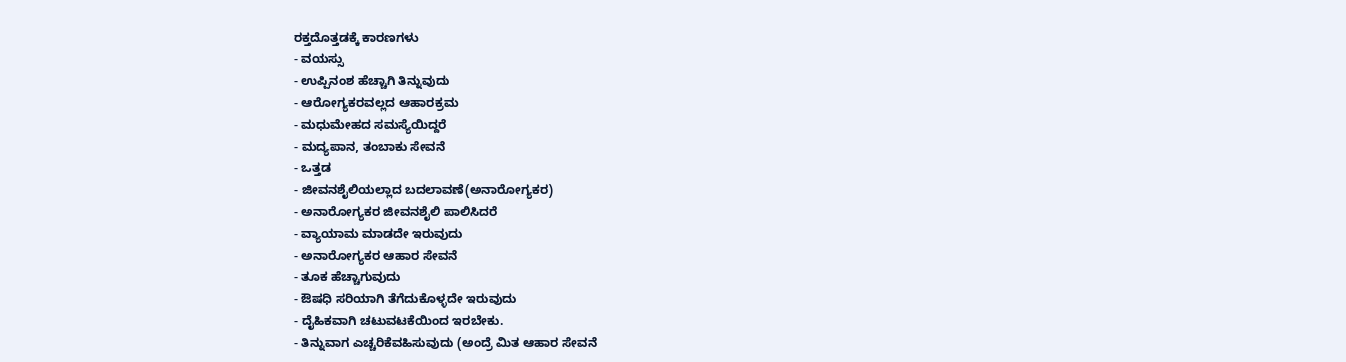ರಕ್ತದೊತ್ತಡಕ್ಕೆ ಕಾರಣಗಳು
- ವಯಸ್ಸು
- ಉಪ್ಪಿನಂಶ ಹೆಚ್ಚಾಗಿ ತಿನ್ನುವುದು
- ಆರೋಗ್ಯಕರವಲ್ಲದ ಆಹಾರಕ್ರಮ
- ಮಧುಮೇಹದ ಸಮಸ್ಯೆಯಿದ್ದರೆ
- ಮದ್ಯಪಾನ, ತಂಬಾಕು ಸೇವನೆ
- ಒತ್ತಡ
- ಜೀವನಶೈಲಿಯಲ್ಲಾದ ಬದಲಾವಣೆ(ಅನಾರೋಗ್ಯಕರ)
- ಅನಾರೋಗ್ಯಕರ ಜೀವನಶೈಲಿ ಪಾಲಿಸಿದರೆ
- ವ್ಯಾಯಾಮ ಮಾಡದೇ ಇರುವುದು
- ಅನಾರೋಗ್ಯಕರ ಆಹಾರ ಸೇವನೆ
- ತೂಕ ಹೆಚ್ಚಾಗುವುದು
- ಔಷಧಿ ಸರಿಯಾಗಿ ತೆಗೆದುಕೊಳ್ಳದೇ ಇರುವುದು
- ದೈಹಿಕವಾಗಿ ಚಟುವಟಕೆಯಿಂದ ಇರಬೇಕು.
- ತಿನ್ನುವಾಗ ಎಚ್ಚರಿಕೆವಹಿಸುವುದು (ಅಂದ್ರೆ ಮಿತ ಆಹಾರ ಸೇವನೆ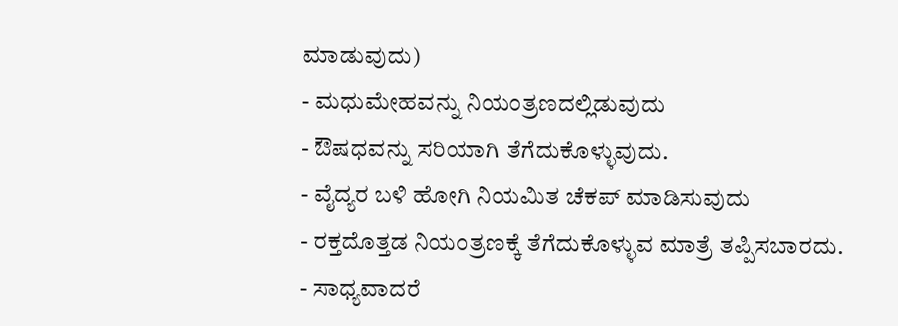ಮಾಡುವುದು)
- ಮಧುಮೇಹವನ್ನು ನಿಯಂತ್ರಣದಲ್ಲಿಡುವುದು
- ಔಷಧವನ್ನು ಸರಿಯಾಗಿ ತೆಗೆದುಕೊಳ್ಳುವುದು.
- ವೈದ್ಯರ ಬಳಿ ಹೋಗಿ ನಿಯಮಿತ ಚೆಕಪ್ ಮಾಡಿಸುವುದು
- ರಕ್ತದೊತ್ತಡ ನಿಯಂತ್ರಣಕ್ಕೆ ತೆಗೆದುಕೊಳ್ಳುವ ಮಾತ್ರೆ ತಪ್ಪಿಸಬಾರದು.
- ಸಾಧ್ಯವಾದರೆ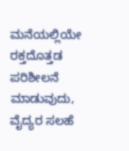ಮನೆಯಲ್ಲಿಯೇ ರಕ್ತದೊತ್ತಡ ಪರಿಶೀಲನೆ ಮಾಡುವುದು, ವೈದ್ಯರ ಸಲಹೆ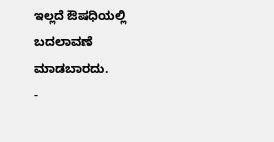ಇಲ್ಲದೆ ಔಷಧಿಯಲ್ಲಿ ಬದಲಾವಣೆ ಮಾಡಬಾರದು.
-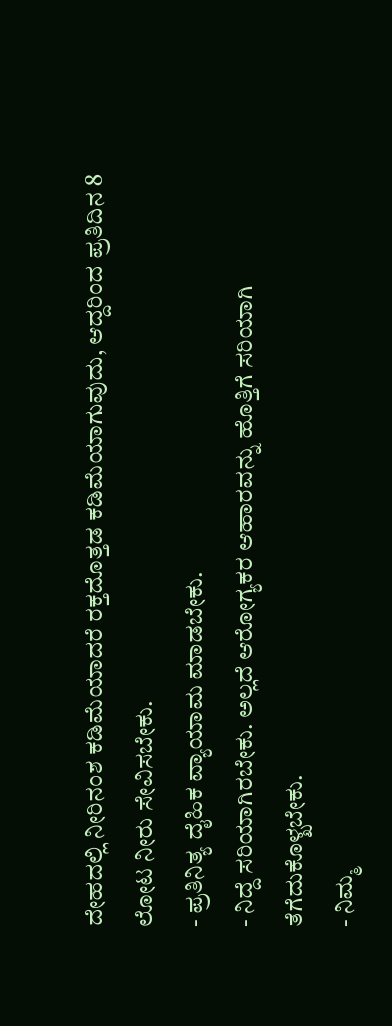ದೇಹದಲ್ಲಿ ನೀರಿನಂಶ ಕಡಿಮೆಯಾದರೆ ರಕ್ತದೊತ್ತಡ ಕಡಿಮೆಯಾಗುವುದು, ಆದ್ದರಿಂದ ಪ್ರತಿದಿನ 8 ಲೋಟ ನೀರು ಸೇವಿಸಬೇಕು.
- ಪ್ರತಿನಿತ್ಯ ದೈಹಿಕ ವ್ಯಾಯಾಮ ಮಾಡಬೇಕು.
- ನಿದ್ದೆ ಸರಿಯಾಗಿರಬೇಕು. ಅಲ್ಲದೆ ಆರೋಗ್ಯಕರ ಆಹಾರವನ್ನು ಹೊತ್ತಿಗೆ ಸರಿಯಾಗಿ ತೆಗೆದುಕೊಳ್ಖಬೇಕು.
- ನಿಮ್ಮ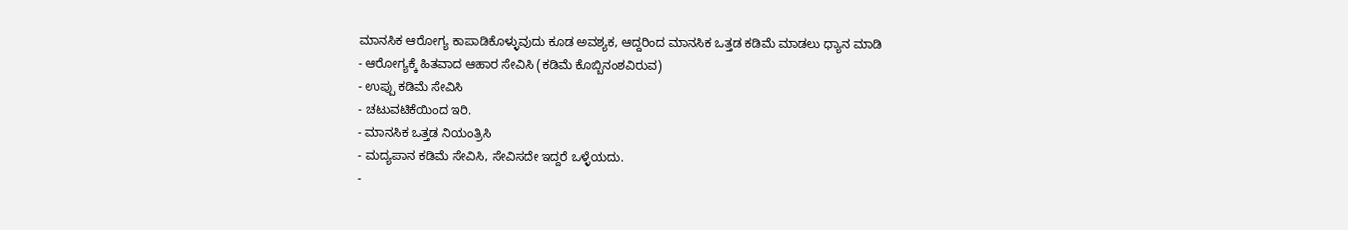ಮಾನಸಿಕ ಆರೋಗ್ಯ ಕಾಪಾಡಿಕೊಳ್ಳುವುದು ಕೂಡ ಅವಶ್ಯಕ, ಆದ್ದರಿಂದ ಮಾನಸಿಕ ಒತ್ತಡ ಕಡಿಮೆ ಮಾಡಲು ಧ್ಯಾನ ಮಾಡಿ
- ಆರೋಗ್ಯಕ್ಕೆ ಹಿತವಾದ ಆಹಾರ ಸೇವಿಸಿ (ಕಡಿಮೆ ಕೊಬ್ಬಿನಂಶವಿರುವ)
- ಉಪ್ಪು ಕಡಿಮೆ ಸೇವಿಸಿ
- ಚಟುವಟಿಕೆಯಿಂದ ಇರಿ.
- ಮಾನಸಿಕ ಒತ್ತಡ ನಿಯಂತ್ರಿಸಿ
- ಮದ್ಯಪಾನ ಕಡಿಮೆ ಸೇವಿಸಿ, ಸೇವಿಸದೇ ಇದ್ದರೆ ಒಳ್ಳೆಯದು.
-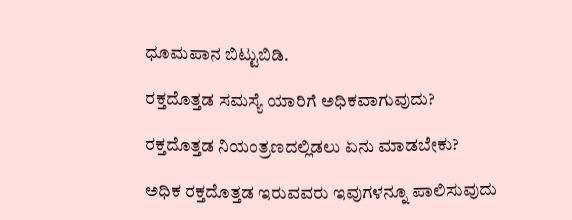ಧೂಮಪಾನ ಬಿಟ್ಟುಬಿಡಿ.

ರಕ್ತದೊತ್ತಡ ಸಮಸ್ಯೆ ಯಾರಿಗೆ ಅಧಿಕವಾಗುವುದು?

ರಕ್ತದೊತ್ತಡ ನಿಯಂತ್ರಣದಲ್ಲಿಡಲು ಏನು ಮಾಡಬೇಕು?

ಅಧಿಕ ರಕ್ತದೊತ್ತಡ ಇರುವವರು ಇವುಗಳನ್ನೂ ಪಾಲಿಸುವುದು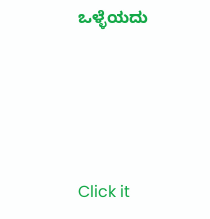ಒಳ್ಳೆಯದು




Click it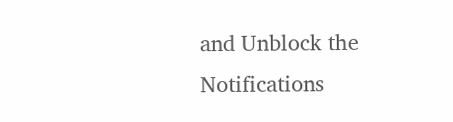and Unblock the Notifications